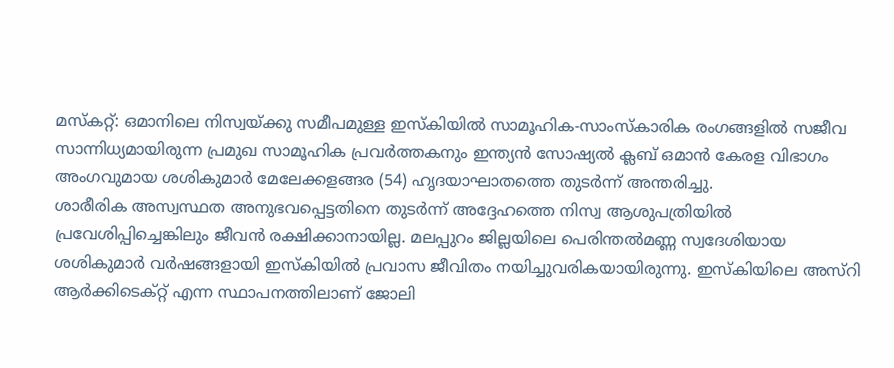മസ്കറ്റ്: ഒമാനിലെ നിസ്വയ്ക്കു സമീപമുള്ള ഇസ്കിയിൽ സാമൂഹിക-സാംസ്കാരിക രംഗങ്ങളിൽ സജീവ സാന്നിധ്യമായിരുന്ന പ്രമുഖ സാമൂഹിക പ്രവർത്തകനും ഇന്ത്യൻ സോഷ്യൽ ക്ലബ് ഒമാൻ കേരള വിഭാഗം അംഗവുമായ ശശികുമാർ മേലേക്കളങ്ങര (54) ഹൃദയാഘാതത്തെ തുടർന്ന് അന്തരിച്ചു.
ശാരീരിക അസ്വസ്ഥത അനുഭവപ്പെട്ടതിനെ തുടർന്ന് അദ്ദേഹത്തെ നിസ്വ ആശുപത്രിയിൽ പ്രവേശിപ്പിച്ചെങ്കിലും ജീവൻ രക്ഷിക്കാനായില്ല. മലപ്പുറം ജില്ലയിലെ പെരിന്തൽമണ്ണ സ്വദേശിയായ ശശികുമാർ വർഷങ്ങളായി ഇസ്കിയിൽ പ്രവാസ ജീവിതം നയിച്ചുവരികയായിരുന്നു. ഇസ്കിയിലെ അസ്റി ആർക്കിടെക്റ്റ് എന്ന സ്ഥാപനത്തിലാണ് ജോലി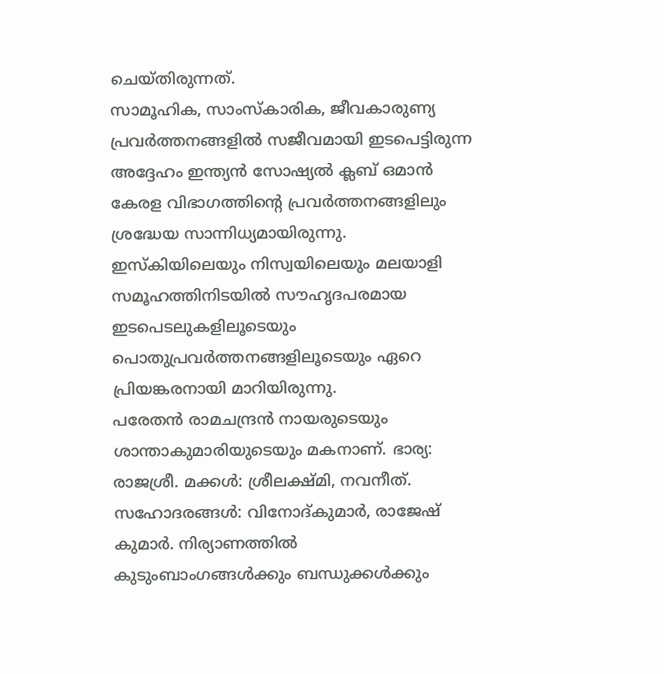ചെയ്തിരുന്നത്.
സാമൂഹിക, സാംസ്കാരിക, ജീവകാരുണ്യ പ്രവർത്തനങ്ങളിൽ സജീവമായി ഇടപെട്ടിരുന്ന അദ്ദേഹം ഇന്ത്യൻ സോഷ്യൽ ക്ലബ് ഒമാൻ കേരള വിഭാഗത്തിന്റെ പ്രവർത്തനങ്ങളിലും ശ്രദ്ധേയ സാന്നിധ്യമായിരുന്നു. ഇസ്കിയിലെയും നിസ്വയിലെയും മലയാളി സമൂഹത്തിനിടയിൽ സൗഹൃദപരമായ ഇടപെടലുകളിലൂടെയും പൊതുപ്രവർത്തനങ്ങളിലൂടെയും ഏറെ പ്രിയങ്കരനായി മാറിയിരുന്നു.
പരേതൻ രാമചന്ദ്രൻ നായരുടെയും ശാന്താകുമാരിയുടെയും മകനാണ്. ഭാര്യ: രാജശ്രീ. മക്കൾ: ശ്രീലക്ഷ്മി, നവനീത്. സഹോദരങ്ങൾ: വിനോദ്കുമാർ, രാജേഷ് കുമാർ. നിര്യാണത്തിൽ കുടുംബാംഗങ്ങൾക്കും ബന്ധുക്കൾക്കും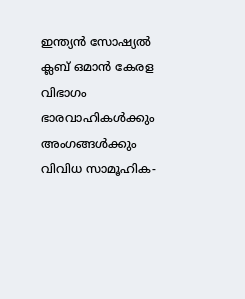ഇന്ത്യൻ സോഷ്യൽ ക്ലബ് ഒമാൻ കേരള വിഭാഗം ഭാരവാഹികൾക്കും അംഗങ്ങൾക്കും വിവിധ സാമൂഹിക-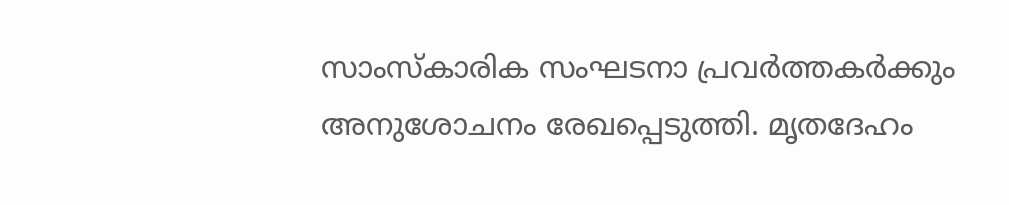സാംസ്കാരിക സംഘടനാ പ്രവർത്തകർക്കും അനുശോചനം രേഖപ്പെടുത്തി. മൃതദേഹം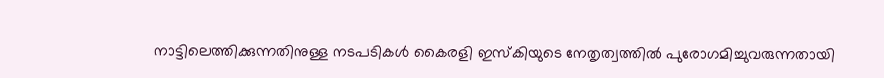നാട്ടിലെത്തിക്കുന്നതിനുള്ള നടപടികൾ കൈരളി ഇസ്കിയുടെ നേതൃത്വത്തിൽ പുരോഗമിച്ചുവരുന്നതായി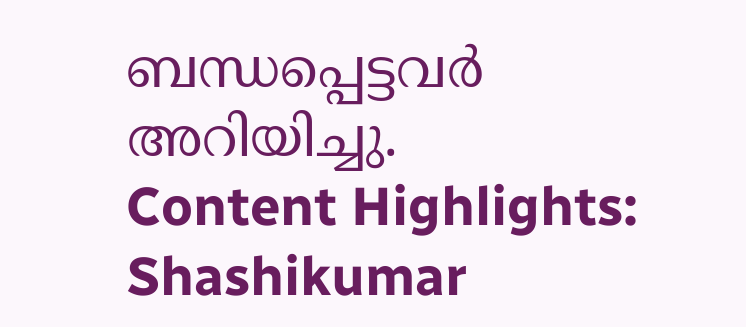ബന്ധപ്പെട്ടവർ അറിയിച്ചു.
Content Highlights: Shashikumar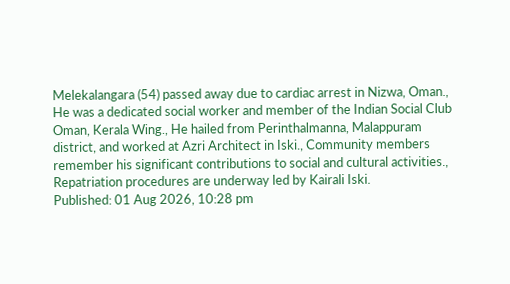Melekalangara (54) passed away due to cardiac arrest in Nizwa, Oman., He was a dedicated social worker and member of the Indian Social Club Oman, Kerala Wing., He hailed from Perinthalmanna, Malappuram district, and worked at Azri Architect in Iski., Community members remember his significant contributions to social and cultural activities., Repatriation procedures are underway led by Kairali Iski.
Published: 01 Aug 2026, 10:28 pm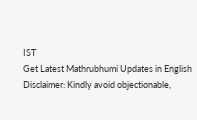IST
Get Latest Mathrubhumi Updates in English
Disclaimer: Kindly avoid objectionable,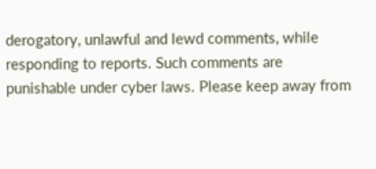derogatory, unlawful and lewd comments, while responding to reports. Such comments are punishable under cyber laws. Please keep away from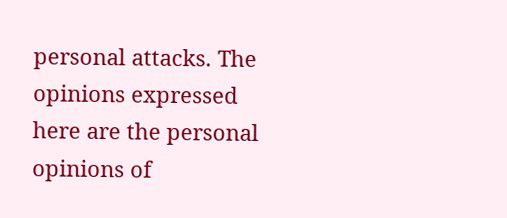personal attacks. The opinions expressed here are the personal opinions of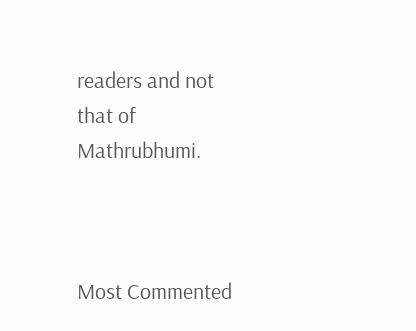readers and not that of Mathrubhumi.



Most Commented